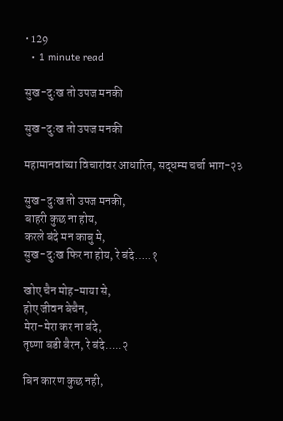• 129
  • 1 minute read

सुख-दुःख तो उपज मनकी

सुख-दुःख तो उपज मनकी

महामानवांच्या विचारांवर आधारित, सद्धम्म चर्चा भाग-२३

सुख-दुःख तो उपज मनकी,
बाहरी कुछ ना होय,
करले बंदे मन काबु मे,
सुख-दुःख फिर ना होय, रे बंदे…..१

खोए चैन मोह-माया से,
होए जीवन बेचैन,
मेरा-मेरा कर ना बंदे,
तृष्णा बडी बैरन, रे बंदे…..२

बिन कारण कुछ नही,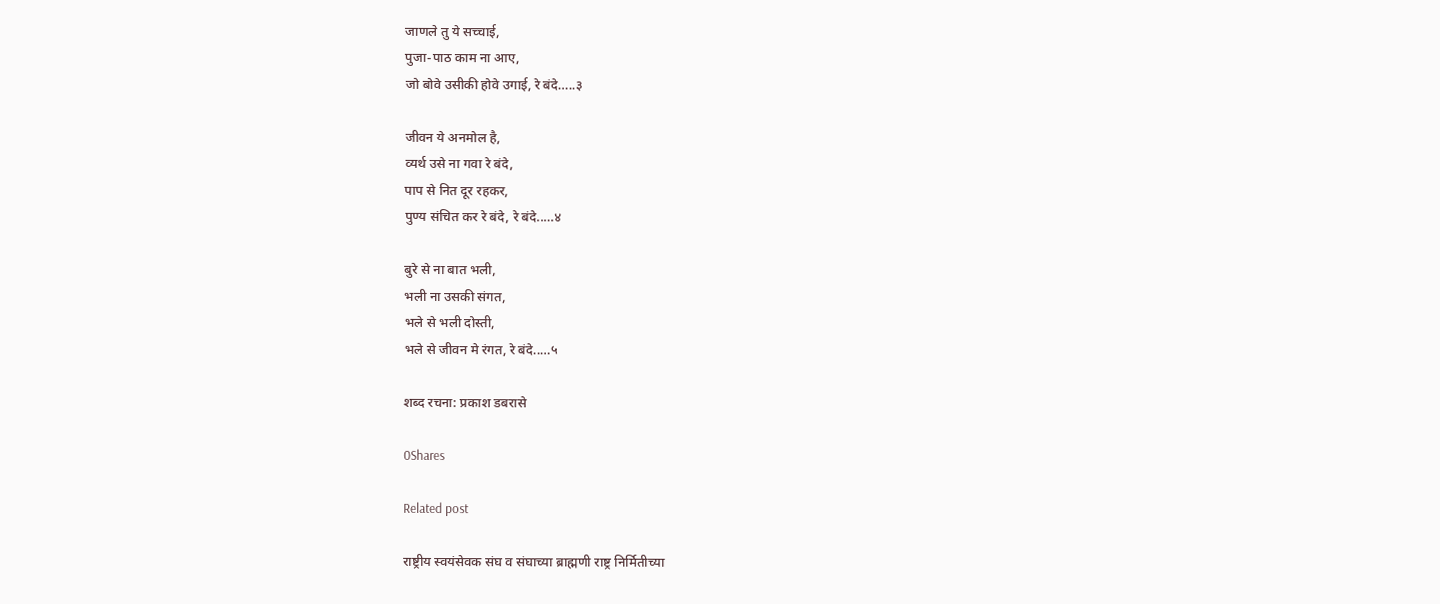जाणले तु ये सच्चाई,
पुजा-पाठ काम ना आए,
जो बोवे उसीकी होवे उगाई, रे बंदे…..३

जीवन ये अनमोल है,
व्यर्थ उसे ना गवा रे बंदे,
पाप से नित दूर रहकर,
पुण्य संचित कर रे बंदे, रे बंदे..…४

बुरे से ना बात भली,
भली ना उसकी संगत,
भले से भली दोस्ती,
भले से जीवन मे रंगत, रे बंदे..…५

शब्द रचना: प्रकाश डबरासे

0Shares

Related post

राष्ट्रीय स्वयंसेवक संघ व संघाच्या ब्राह्मणी राष्ट्र निर्मितीच्या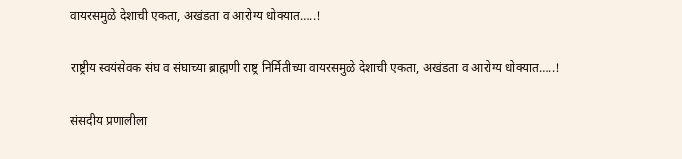वायरसमुळे देशाची एकता, अखंडता व आरोग्य धोक्यात…..!

राष्ट्रीय स्वयंसेवक संघ व संघाच्या ब्राह्मणी राष्ट्र निर्मितीच्या वायरसमुळे देशाची एकता, अखंडता व आरोग्य धोक्यात…..!

संसदीय प्रणालीला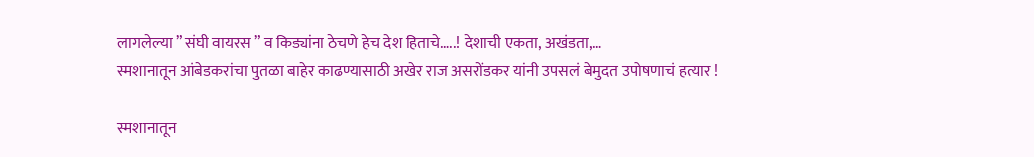लागलेल्या ” संघी वायरस ” व किड्यांना ठेचणे हेच देश हिताचे…..! देशाची एकता, अखंडता,…
स्मशानातून आंबेडकरांचा पुतळा बाहेर काढण्यासाठी अखेर राज असरोंडकर यांनी उपसलं बेमुदत उपोषणाचं हत्यार !

स्मशानातून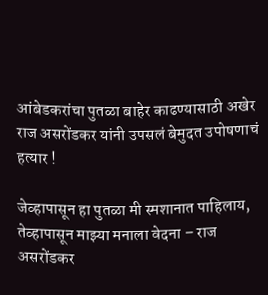आंबेडकरांचा पुतळा बाहेर काढण्यासाठी अखेर राज असरोंडकर यांनी उपसलं बेमुदत उपोषणाचं हत्यार !

जेव्हापासून हा पुतळा मी स्मशानात पाहिलाय, तेव्हापासून माझ्या मनाला वेदना – राज असरोंडकर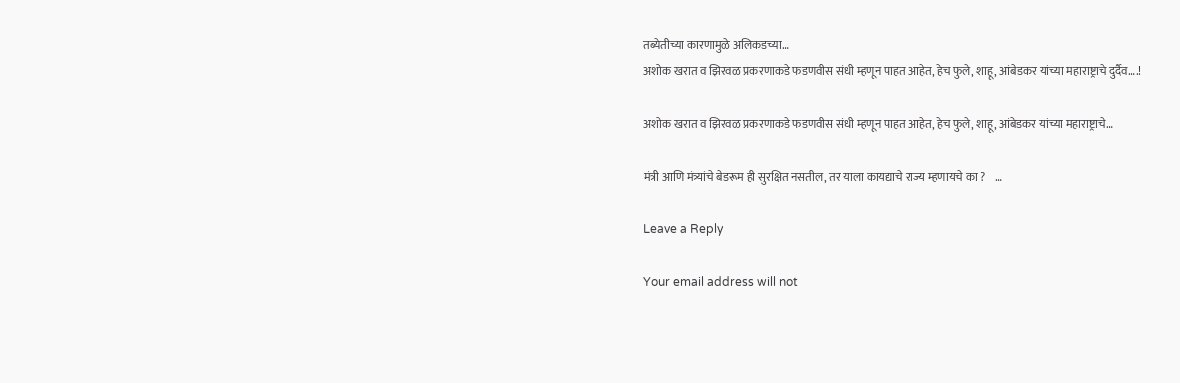तब्येतीच्या कारणामुळे अलिकडच्या…
अशोक खरात व झिरवळ प्रकरणाकडे फडणवीस संधी म्हणून पाहत आहेत, हेच फुले, शाहू, आंबेडकर यांच्या महाराष्ट्राचे दुर्दैव….!

अशोक खरात व झिरवळ प्रकरणाकडे फडणवीस संधी म्हणून पाहत आहेत, हेच फुले, शाहू, आंबेडकर यांच्या महाराष्ट्राचे…

मंत्री आणि मंत्र्यांचे बेडरूम ही सुरक्षित नसतील, तर याला कायद्याचे राज्य म्हणायचे का ?    …

Leave a Reply

Your email address will not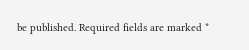be published. Required fields are marked *